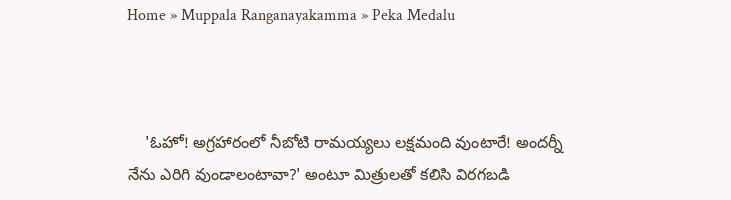Home » Muppala Ranganayakamma » Peka Medalu



    'ఓహో! అగ్రహారంలో నీబోటి రామయ్యలు లక్షమంది వుంటారే! అందర్నీ నేను ఎరిగి వుండాలంటావా?' అంటూ మిత్రులతో కలిసి విరగబడి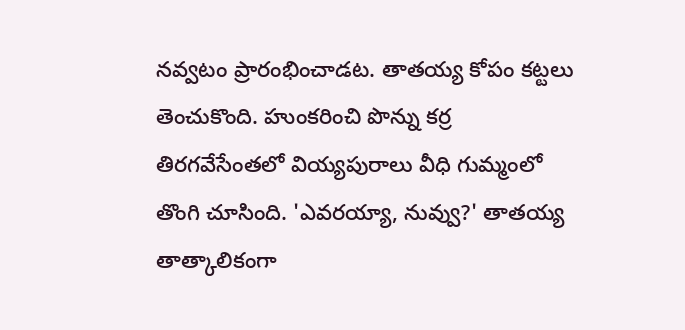నవ్వటం ప్రారంభించాడట. తాతయ్య కోపం కట్టలు తెంచుకొంది. హుంకరించి పొన్ను కర్ర తిరగవేసేంతలో వియ్యపురాలు వీధి గుమ్మంలో తొంగి చూసింది. 'ఎవరయ్యా, నువ్వు?' తాతయ్య తాత్కాలికంగా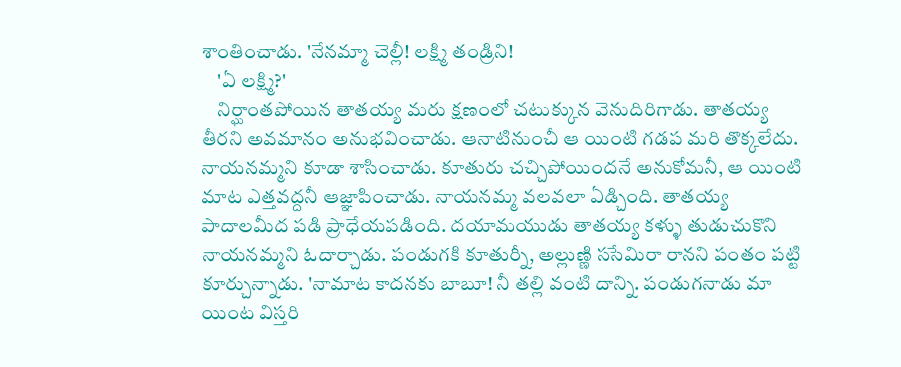శాంతించాడు. 'నేనమ్మా చెల్లీ! లక్ష్మి తండ్రిని!
    'ఏ లక్ష్మి?'
    నిర్ఘాంతపోయిన తాతయ్య మరు క్షణంలో చటుక్కున వెనుదిరిగాడు. తాతయ్య తీరని అవమానం అనుభవించాడు. ఆనాటినుంచీ ఆ యింటి గడప మరి తొక్కలేదు. నాయనమ్మని కూడా శాసించాడు. కూతురు చచ్చిపోయిందనే అనుకోమనీ, ఆ యింటి మాట ఎత్తవద్దనీ ఆజ్ఞాపించాడు. నాయనమ్మ వలవలా ఏడ్చింది. తాతయ్య పాదాలమీద పడి ప్రాధేయపడింది. దయామయుడు తాతయ్య కళ్ళు తుడుచుకొని నాయనమ్మని ఓదార్చాడు. పండుగకి కూతుర్నీ, అల్లుణ్ణి ససేమిరా రానని పంతం పట్టి కూర్చున్నాడు. 'నామాట కాదనకు బాబూ! నీ తల్లి వంటి దాన్ని. పండుగనాడు మా యింట విస్తరి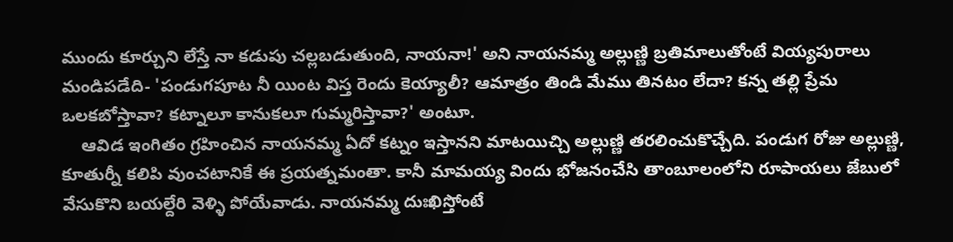ముందు కూర్చుని లేస్తే నా కడుపు చల్లబడుతుంది, నాయనా!' అని నాయనమ్మ అల్లుణ్ణి బ్రతిమాలుతోంటే వియ్యపురాలు మండిపడేది- 'పండుగపూట నీ యింట విస్త రెందు కెయ్యాలీ? ఆమాత్రం తిండి మేము తినటం లేదా? కన్న తల్లి ప్రేమ ఒలకబోస్తావా? కట్నాలూ కానుకలూ గుమ్మరిస్తావా?' అంటూ.
    ఆవిడ ఇంగితం గ్రహించిన నాయనమ్మ ఏదో కట్నం ఇస్తానని మాటయిచ్చి అల్లుణ్ణి తరలించుకొచ్చేది. పండుగ రోజు అల్లుణ్ణి, కూతుర్నీ కలిపి వుంచటానికే ఈ ప్రయత్నమంతా. కానీ మామయ్య విందు భోజనంచేసి తాంబూలంలోని రూపాయలు జేబులో వేసుకొని బయల్దేరి వెళ్ళి పోయేవాడు. నాయనమ్మ దుఃఖిస్తోంటే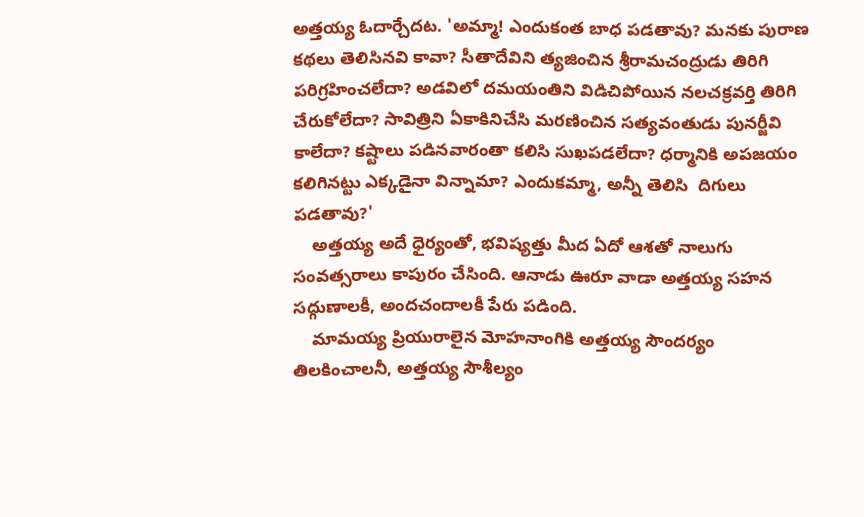అత్తయ్య ఓదార్చేదట. 'అమ్మా! ఎందుకంత బాధ పడతావు? మనకు పురాణ కథలు తెలిసినవి కావా? సీతాదేవిని త్యజించిన శ్రీరామచంద్రుడు తిరిగి పరిగ్రహించలేదా? అడవిలో దమయంతిని విడిచిపోయిన నలచక్రవర్తి తిరిగి చేరుకోలేదా? సావిత్రిని ఏకాకినిచేసి మరణించిన సత్యవంతుడు పునర్జీవి కాలేదా? కష్టాలు పడినవారంతా కలిసి సుఖపడలేదా? ధర్మానికి అపజయం కలిగినట్టు ఎక్కడైనా విన్నామా? ఎందుకమ్మా, అన్నీ తెలిసి  దిగులు పడతావు?'
    అత్తయ్య అదే ధైర్యంతో, భవిష్యత్తు మీద ఏదో ఆశతో నాలుగు సంవత్సరాలు కాపురం చేసింది. ఆనాడు ఊరూ వాడా అత్తయ్య సహన సద్గుణాలకీ, అందచందాలకీ పేరు పడింది.
    మామయ్య ప్రియురాలైన మోహనాంగికి అత్తయ్య సౌందర్యం తిలకించాలనీ, అత్తయ్య సౌశీల్యం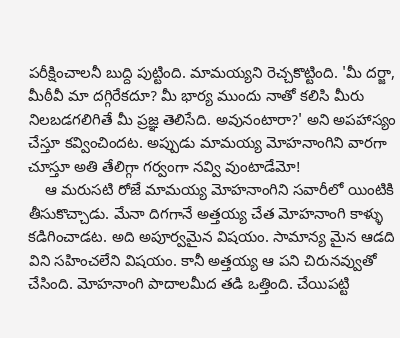పరీక్షించాలనీ బుద్ది పుట్టింది. మామయ్యని రెచ్చకొట్టింది. 'మీ దర్జా, మీఠీవీ మా దగ్గిరేకదూ? మీ భార్య ముందు నాతో కలిసి మీరు నిలబడగలిగితే మీ ప్రజ్ఞ తెలిసేది. అవునంటారా?' అని అపహాస్యం చేస్తూ కవ్వించిందట. అప్పుడు మామయ్య మోహనాంగిని వారగా చూస్తూ అతి తేలిగ్గా గర్వంగా నవ్వి వుంటాడేమో!
    ఆ మరుసటి రోజే మామయ్య మోహనాంగిని సవారీలో యింటికి తీసుకొచ్చాడు. మేనా దిగగానే అత్తయ్య చేత మోహనాంగి కాళ్ళు కడిగించాడట. అది అపూర్వమైన విషయం. సామాన్య మైన ఆడది విని సహించలేని విషయం. కానీ అత్తయ్య ఆ పని చిరునవ్వుతో చేసింది. మోహనాంగి పాదాలమీద తడి ఒత్తింది. చేయిపట్టి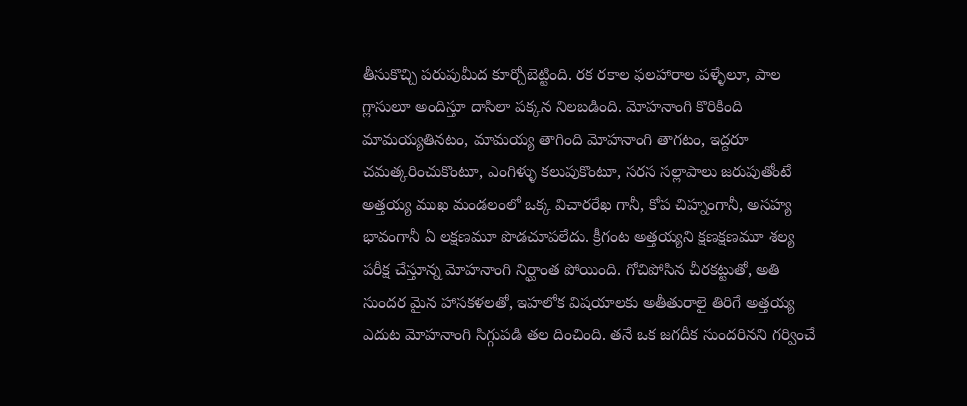తీసుకొచ్చి పరుపుమీద కూర్చోబెట్టింది. రక రకాల ఫలహారాల పళ్ళేలూ, పాల గ్లాసులూ అందిస్తూ దాసిలా పక్కన నిలబడింది. మోహనాంగి కొరికింది మామయ్యతినటం, మామయ్య తాగింది మోహనాంగి తాగటం, ఇద్దరూ చమత్కరించుకొంటూ, ఎంగిళ్ళు కలుపుకొంటూ, సరస సల్లాపాలు జరుపుతోంటే అత్తయ్య ముఖ మండలంలో ఒక్క విచారరేఖ గానీ, కోప చిహ్నంగానీ, అసహ్య భావంగానీ ఏ లక్షణమూ పొడచూపలేదు. క్రీగంట అత్తయ్యని క్షణక్షణమూ శల్య పరీక్ష చేస్తూన్న మోహనాంగి నిర్ఘాంత పోయింది. గోచిపోసిన చీరకట్టుతో, అతి సుందర మైన హాసకళలతో, ఇహలోక విషయాలకు అతీతురాలై తిరిగే అత్తయ్య ఎదుట మోహనాంగి సిగ్గుపడి తల దించింది. తనే ఒక జగదీక సుందరినని గర్వించే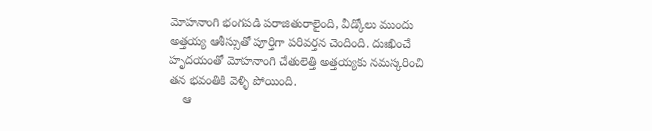మోహనాంగి భంగపడి పరాజితురాలైంది, వీడ్కోలు ముందు అత్తయ్య ఆశీస్సుతో పూర్తిగా పరివర్తన చెందింది. దుఃఖించే హృదయంతో మోహనాంగి చేతులెత్తి అత్తయ్యకు నమస్కరించి తన భవంతికి వెళ్ళి పోయింది.
    ఆ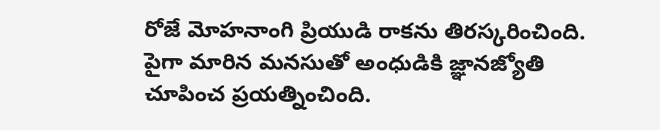రోజే మోహనాంగి ప్రియుడి రాకను తిరస్కరించింది. పైగా మారిన మనసుతో అంధుడికి జ్ఞానజ్యోతి చూపించ ప్రయత్నించింది.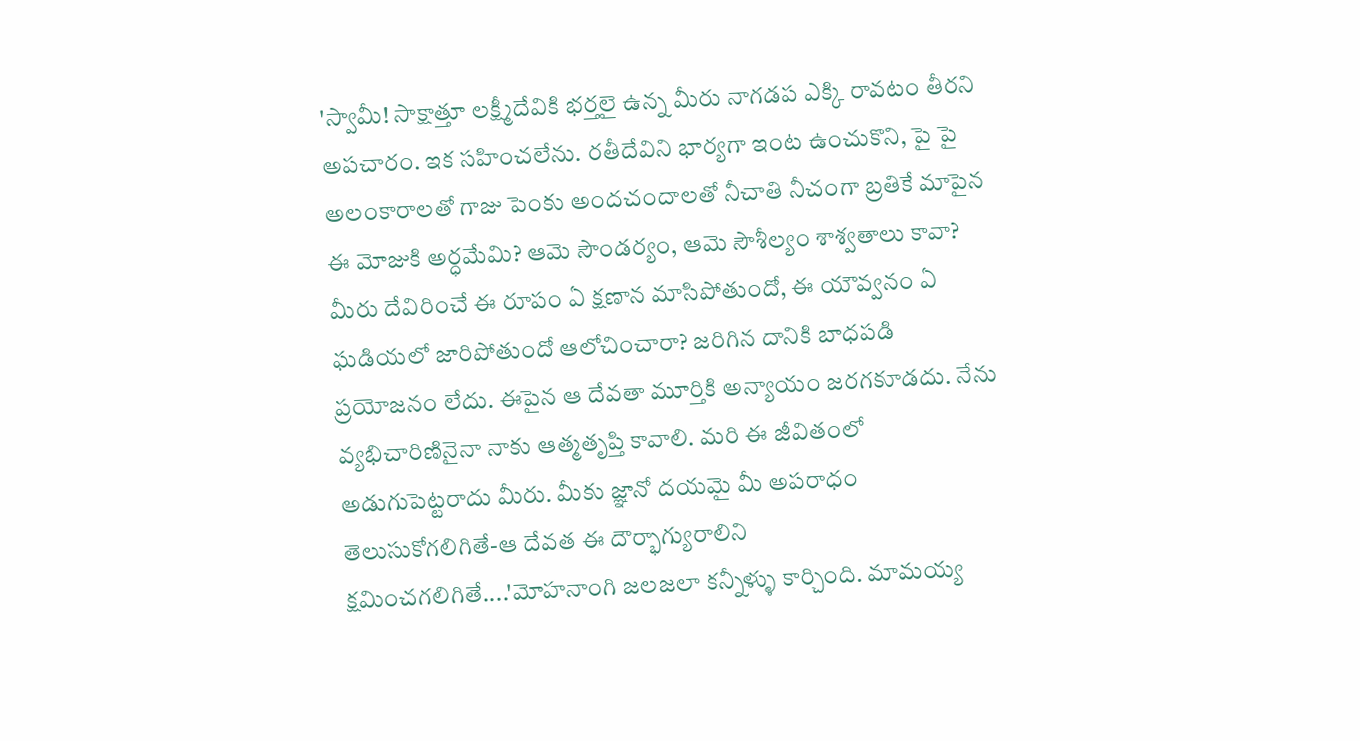'స్వామీ! సాక్షాత్తూ లక్ష్మీదేవికి భర్తలై ఉన్న మీరు నాగడప ఎక్కి రావటం తీరని అపచారం. ఇక సహించలేను. రతీదేవిని భార్యగా ఇంట ఉంచుకొని, పై పై అలంకారాలతో గాజు పెంకు అందచందాలతో నీచాతి నీచంగా బ్రతికే మాపైన ఈ మోజుకి అర్ధమేమి? ఆమె సౌండర్యం, ఆమె సౌశీల్యం శాశ్వతాలు కావా? మీరు దేవిరించే ఈ రూపం ఏ క్షణాన మాసిపోతుందో, ఈ యౌవ్వనం ఏ ఘడియలో జారిపోతుందో ఆలోచించారా? జరిగిన దానికి బాధపడి ప్రయోజనం లేదు. ఈపైన ఆ దేవతా మూర్తికి అన్యాయం జరగకూడదు. నేను వ్యభిచారిణినైనా నాకు ఆత్మతృప్తి కావాలి. మరి ఈ జీవితంలో అడుగుపెట్టరాదు మీరు. మీకు జ్ఞానో దయమై మీ అపరాధం తెలుసుకోగలిగితే-ఆ దేవత ఈ దౌర్భాగ్యురాలిని క్షమించగలిగితే....'మోహనాంగి జలజలా కన్నీళ్ళు కార్చింది. మామయ్య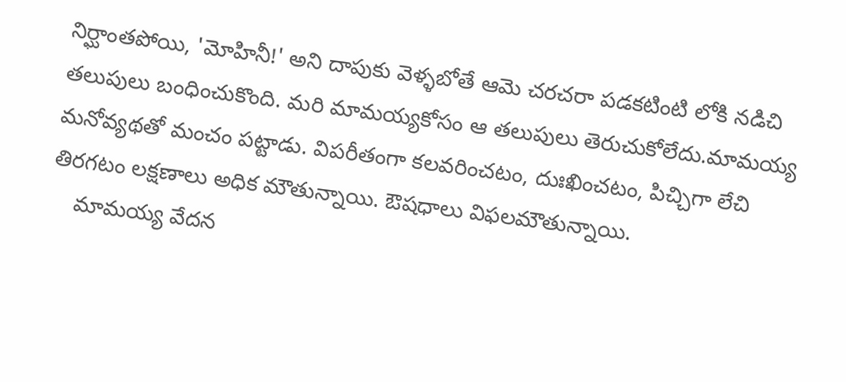నిర్ఘాంతపోయి, 'మోహినీ!' అని దాపుకు వెళ్ళబోతే ఆమె చరచరా పడకటింటి లోకి నడిచి తలుపులు బంధించుకొంది. మరి మామయ్యకోసం ఆ తలుపులు తెరుచుకోలేదు.మామయ్య మనోవ్యథతో మంచం పట్టాడు. విపరీతంగా కలవరించటం, దుఃఖించటం, పిచ్చిగా లేచి తిరగటం లక్షణాలు అధిక మౌతున్నాయి. ఔషధాలు విఫలమౌతున్నాయి.
    మామయ్య వేదన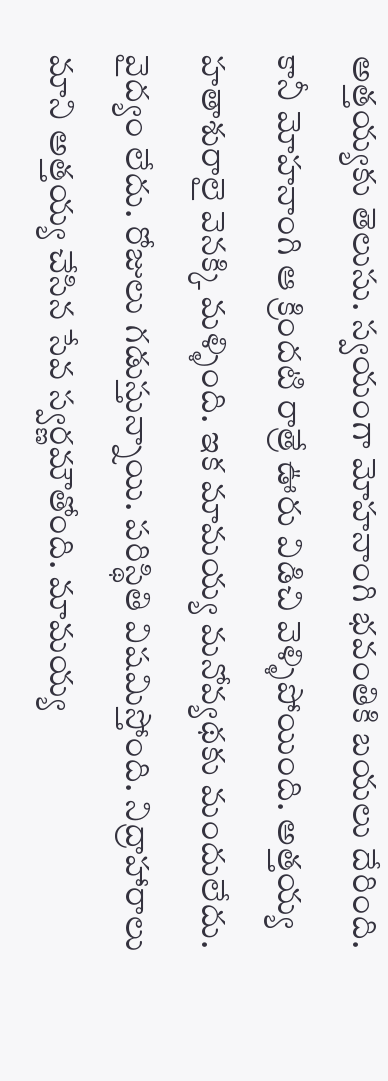అత్తయ్యకు తెలుసు. స్వయంగా మోహనాంగి భవంతికి బయలు దేరింది. కానీ మోహనాంగి ఆ క్రిందటి రాత్రే ఊరు విడిచి వెళ్ళిపోయింది. అత్తయ్య హతాశురాలై వెనక్కి మళ్ళింది. ఇక మామయ్య మనోవ్యథకు మందులేదు. వైద్యం లేదు. రోజులు గడుస్తున్నాయి. పరిస్థితి విషమిస్తోంది. నిద్రాహారాలు మాని అత్తయ్య చేసిన సేవ స్వర్ణమౌతోంది. మామయ్య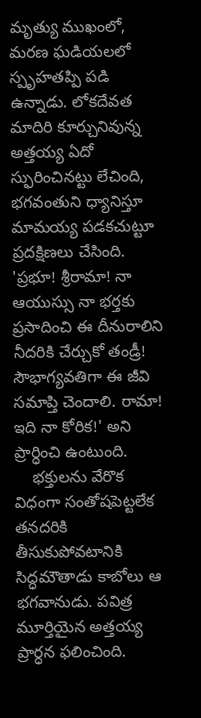మృత్యు ముఖంలో, మరణ ఘడియలలో స్పృహతప్పి పడి ఉన్నాడు. లోకదేవత మాదిరి కూర్చునివున్న అత్తయ్య ఏదో స్ఫురించినట్టు లేచింది, భగవంతుని ధ్యానిస్తూ మామయ్య పడకచుట్టూ ప్రదక్షిణలు చేసింది. 'ప్రభూ! శ్రీరామా! నా ఆయుస్సు నా భర్తకు ప్రసాదించి ఈ దీనురాలిని నీదరికి చేర్చుకో తండ్రీ! సౌభాగ్యవతిగా ఈ జీవి సమాప్తి చెందాలి. రామా! ఇది నా కోరిక!' అని ప్రార్ధించి ఉంటుంది.
    భక్తులను వేరొక విధంగా సంతోషపెట్టలేక తనదరికి తీసుకుపోవటానికి సిద్ధమౌతాడు కాబోలు ఆ భగవానుడు. పవిత్ర మూర్తియైన అత్తయ్య ప్రార్ధన ఫలించింది.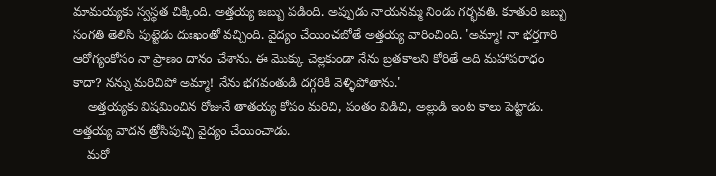మామయ్యకు స్వస్థత చిక్కింది. అత్తయ్య జబ్బు పడింది. అప్పుడు నాయనమ్మ నిండు గర్భవతి. కూతురి జబ్బు సంగతి తెలిసి పుట్టెడు దుఃఖంతో వచ్చింది. వైద్యం చేయించబోతే అత్తయ్య వారించింది. 'అమ్మా! నా భర్తగారి ఆరోగ్యంకోసం నా ప్రాణం దానం చేశాను. ఈ మొక్కు చెల్లకుండా నేను బ్రతకాలని కోరితే అది మహాపరాధం కాదా? నన్ను మరిచిపో అమ్మా! నేను భగవంతుడి దగ్గరికి వెళ్ళిపోతాను.'
    అత్తయ్యకు విషమించిన రోజునే తాతయ్య కోపం మరిచి, పంతం విడిచి, అల్లుడి ఇంట కాలు పెట్టాడు. అత్తయ్య వాదన త్రోసిపుచ్చి వైద్యం చేయించాడు.
    మరో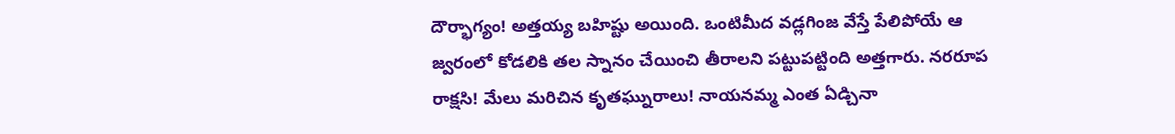దౌర్భాగ్యం! అత్తయ్య బహిష్టు అయింది. ఒంటిమీద వడ్లగింజ వేస్తే పేలిపోయే ఆ జ్వరంలో కోడలికి తల స్నానం చేయించి తీరాలని పట్టుపట్టింది అత్తగారు. నరరూప రాక్షసి! మేలు మరిచిన కృతఘ్నురాలు! నాయనమ్మ ఎంత ఏడ్చినా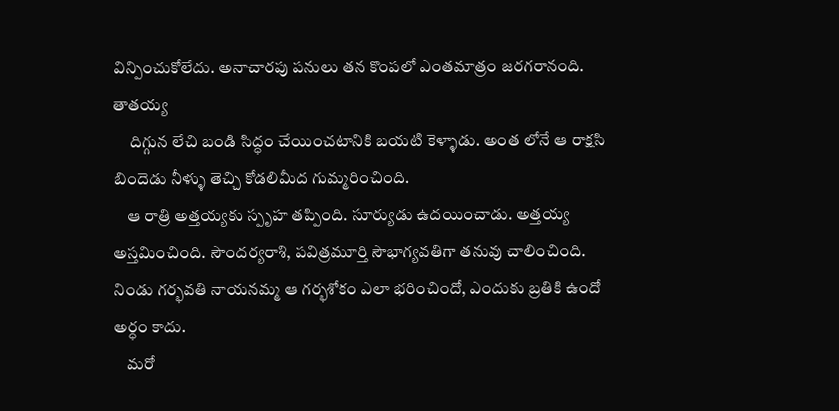విన్పించుకోలేదు. అనాచారపు పనులు తన కొంపలో ఎంతమాత్రం జరగరానంది. తాతయ్య
     దిగ్గున లేచి బండి సిద్ధం చేయించటానికి బయటి కెళ్ళాడు. అంత లోనే ఆ రాక్షసి బిందెడు నీళ్ళు తెచ్చి కోడలిమీద గుమ్మరించింది.
    ఆ రాత్రి అత్తయ్యకు స్పృహ తప్పింది. సూర్యుడు ఉదయించాడు. అత్తయ్య అస్తమించింది. సౌందర్యరాశి, పవిత్రమూర్తి సౌభాగ్యవతిగా తనువు చాలించింది. నిండు గర్భవతి నాయనమ్మ ఆ గర్భశోకం ఎలా భరించిందో, ఎందుకు బ్రతికి ఉందో అర్ధం కాదు.
    మరో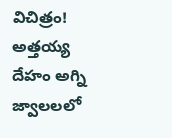విచిత్రం! అత్తయ్య దేహం అగ్ని జ్వాలలలో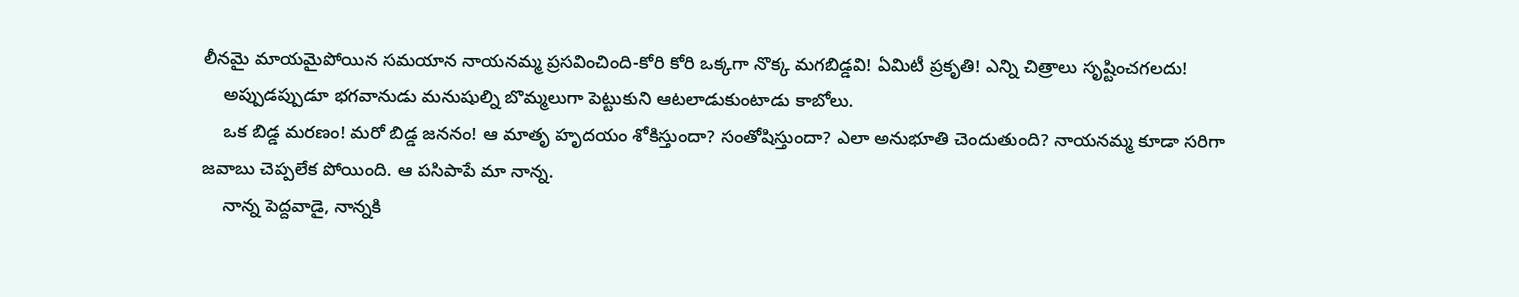లీనమై మాయమైపోయిన సమయాన నాయనమ్మ ప్రసవించింది-కోరి కోరి ఒక్కగా నొక్క మగబిడ్డవి! ఏమిటీ ప్రకృతి! ఎన్ని చిత్రాలు సృష్టించగలదు!
    అప్పుడప్పుడూ భగవానుడు మనుషుల్ని బొమ్మలుగా పెట్టుకుని ఆటలాడుకుంటాడు కాబోలు.
    ఒక బిడ్డ మరణం! మరో బిడ్డ జననం! ఆ మాతృ హృదయం శోకిస్తుందా? సంతోషిస్తుందా? ఎలా అనుభూతి చెందుతుంది? నాయనమ్మ కూడా సరిగా జవాబు చెప్పలేక పోయింది. ఆ పసిపాపే మా నాన్న.
    నాన్న పెద్దవాడై, నాన్నకి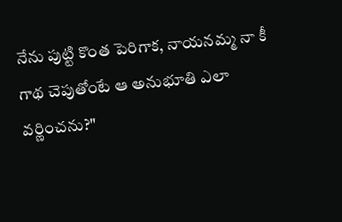నేను పుట్టి కొంత పెరిగాక, నాయనమ్మ నా కీ గాథ చెపుతోంటే ఆ అనుభూతి ఎలా వర్ణించను?"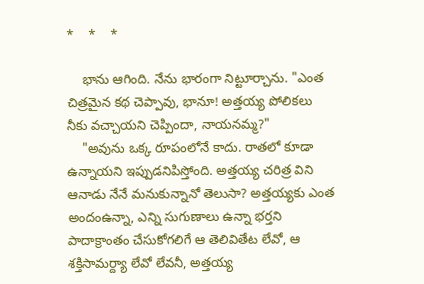*    *    *

    భాను ఆగింది. నేను భారంగా నిట్టూర్చాను. "ఎంత చిత్రమైన కథ చెప్పావు, భానూ! అత్తయ్య పోలికలు నీకు వచ్చాయని చెప్పిందా, నాయనమ్మ?"
    "అవును ఒక్క రూపంలోనే కాదు. రాతలో కూడా ఉన్నాయని ఇప్పుడనిపిస్తోంది. అత్తయ్య చరిత్ర విని ఆనాడు నేనే మనుకున్నానో తెలుసా? అత్తయ్యకు ఎంత అందంఉన్నా, ఎన్ని సుగుణాలు ఉన్నా భర్తని పాదాక్రాంతం చేసుకోగలిగే ఆ తెలివితేట లేవో, ఆ శక్తిసామర్ద్యా లేవో లేవనీ, అత్తయ్య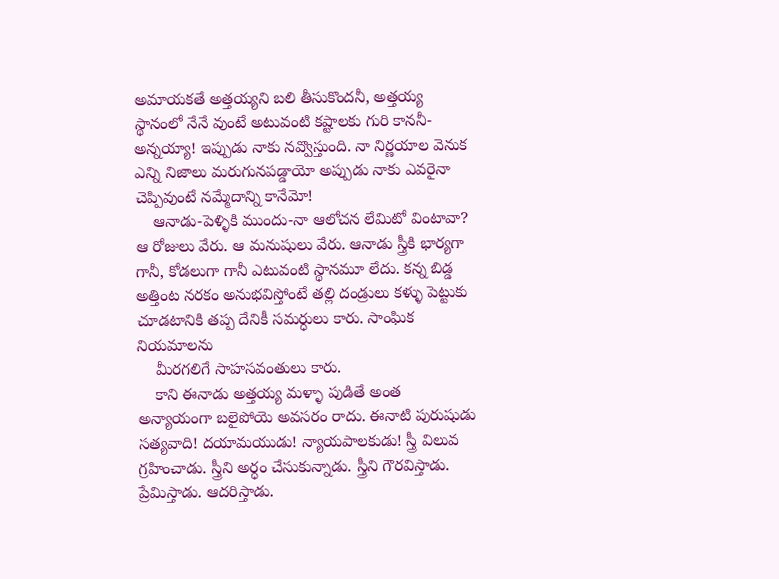అమాయకతే అత్తయ్యని బలి తీసుకొందనీ, అత్తయ్య స్థానంలో నేనే వుంటే అటువంటి కష్టాలకు గురి కాననీ-అన్నయ్యా! ఇప్పుడు నాకు నవ్వొస్తుంది. నా నిర్ణయాల వెనుక ఎన్ని నిజాలు మరుగునపడ్డాయో అప్పుడు నాకు ఎవరైనా చెప్పివుంటే నమ్మేదాన్ని కానేమో!
    ఆనాడు-పెళ్ళికి ముందు-నా ఆలోచన లేమిటో వింటావా? ఆ రోజులు వేరు. ఆ మనుషులు వేరు. ఆనాడు స్త్రీకి భార్యగా గానీ, కోడలుగా గానీ ఎటువంటి స్థానమూ లేదు. కన్న బిడ్డ అత్తింట నరకం అనుభవిస్తోంటే తల్లి దండ్రులు కళ్ళు పెట్టుకు చూడటానికి తప్ప దేనికీ సమర్ధులు కారు. సాంఘిక నియమాలను
    మీరగలిగే సాహసవంతులు కారు.
    కాని ఈనాడు అత్తయ్య మళ్ళా పుడితే అంత అన్యాయంగా బలైపోయె అవసరం రాదు. ఈనాటి పురుషుడు సత్యవాది! దయామయుడు! న్యాయపాలకుడు! స్త్రీ విలువ గ్రహించాడు. స్త్రీని అర్ధం చేసుకున్నాడు. స్త్రీని గౌరవిస్తాడు. ప్రేమిస్తాడు. ఆదరిస్తాడు.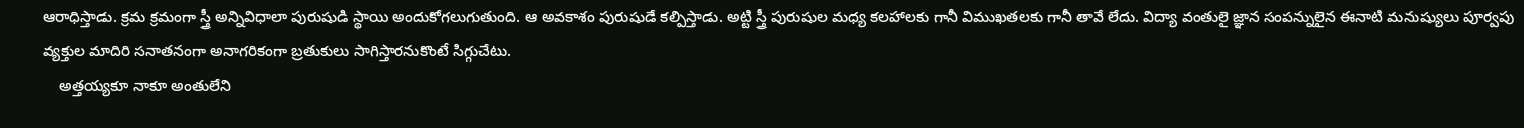ఆరాధిస్తాడు. క్రమ క్రమంగా స్త్రీ అన్నివిధాలా పురుషుడి స్థాయి అందుకోగలుగుతుంది. ఆ అవకాశం పురుషుడే కల్పిస్తాడు. అట్టి స్త్రీ పురుషుల మధ్య కలహాలకు గానీ విముఖతలకు గానీ తావే లేదు. విద్యా వంతులై జ్ఞాన సంపన్నులైన ఈనాటి మనుష్యులు పూర్వపు వ్యక్తుల మాదిరి సనాతనంగా అనాగరికంగా బ్రతుకులు సాగిస్తారనుకొంటే సిగ్గుచేటు.
    అత్తయ్యకూ నాకూ అంతులేని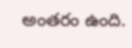అంతరం ఉంది.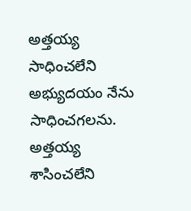అత్తయ్య సాధించలేని అభ్యుదయం నేను సాధించగలను. అత్తయ్య శాసించలేని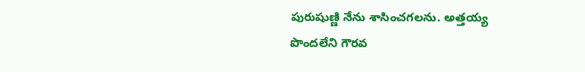పురుషుణ్ణి నేను శాసించగలను. అత్తయ్య పొందలేని గౌరవ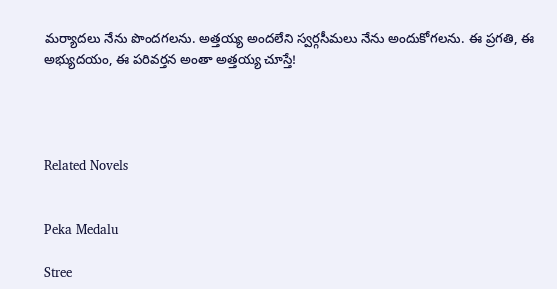మర్యాదలు నేను పొందగలను. అత్తయ్య అందలేని స్వర్గసీమలు నేను అందుకోగలను. ఈ ప్రగతి, ఈ అభ్యుదయం, ఈ పరివర్తన అంతా అత్తయ్య చూస్తే!




Related Novels


Peka Medalu

Stree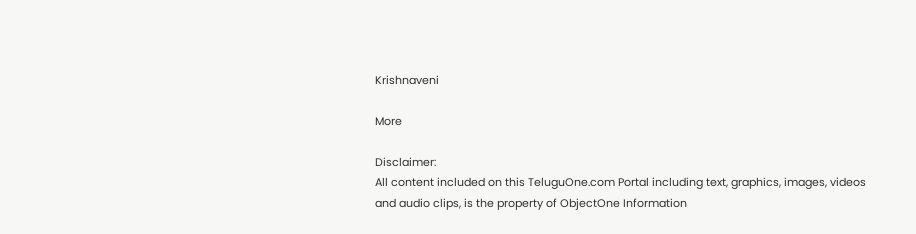Krishnaveni

More

Disclaimer:
All content included on this TeluguOne.com Portal including text, graphics, images, videos and audio clips, is the property of ObjectOne Information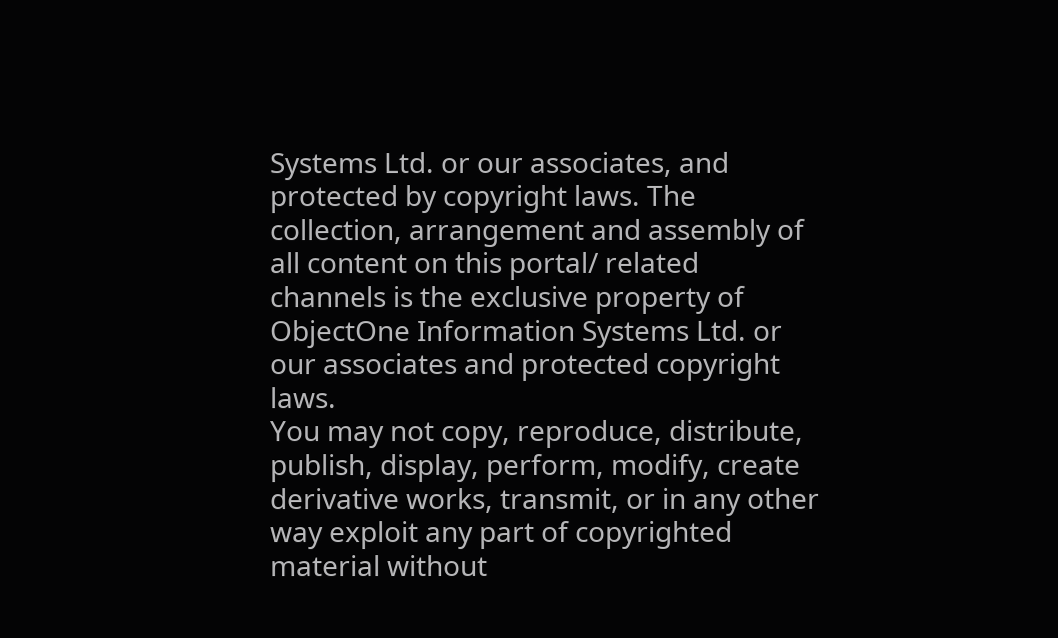Systems Ltd. or our associates, and protected by copyright laws. The collection, arrangement and assembly of all content on this portal/ related channels is the exclusive property of ObjectOne Information Systems Ltd. or our associates and protected copyright laws.
You may not copy, reproduce, distribute, publish, display, perform, modify, create derivative works, transmit, or in any other way exploit any part of copyrighted material without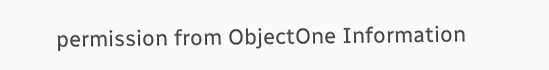permission from ObjectOne Information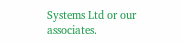Systems Ltd or our associates.